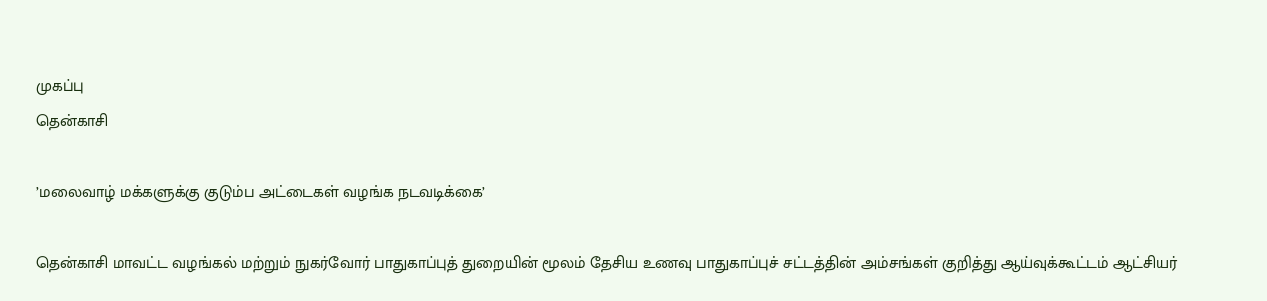முகப்பு
தென்காசி

’மலைவாழ் மக்களுக்கு குடும்ப அட்டைகள் வழங்க நடவடிக்கை’

தென்காசி மாவட்ட வழங்கல் மற்றும் நுகர்வோர் பாதுகாப்புத் துறையின் மூலம் தேசிய உணவு பாதுகாப்புச் சட்டத்தின் அம்சங்கள் குறித்து ஆய்வுக்கூட்டம் ஆட்சியர்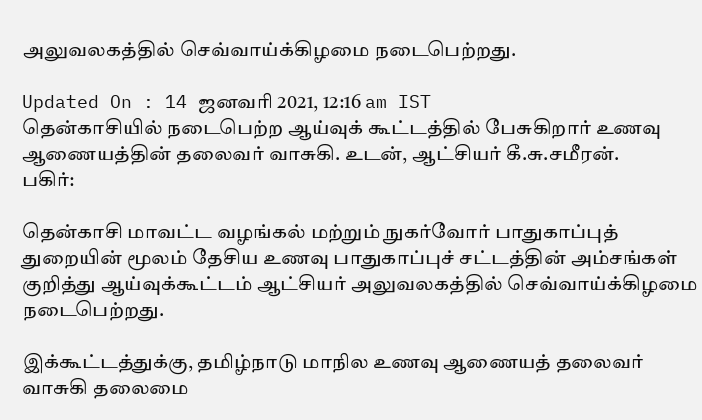அலுவலகத்தில் செவ்வாய்க்கிழமை நடைபெற்றது.

Updated On : 14 ஜனவரி 2021, 12:16 am IST
தென்காசியில் நடைபெற்ற ஆய்வுக் கூட்டத்தில் பேசுகிறார் உணவு ஆணையத்தின் தலைவர் வாசுகி. உடன், ஆட்சியர் கீ.சு.சமீரன்.
பகிர்:

தென்காசி மாவட்ட வழங்கல் மற்றும் நுகர்வோர் பாதுகாப்புத் துறையின் மூலம் தேசிய உணவு பாதுகாப்புச் சட்டத்தின் அம்சங்கள் குறித்து ஆய்வுக்கூட்டம் ஆட்சியர் அலுவலகத்தில் செவ்வாய்க்கிழமை நடைபெற்றது.

இக்கூட்டத்துக்கு, தமிழ்நாடு மாநில உணவு ஆணையத் தலைவர் வாசுகி தலைமை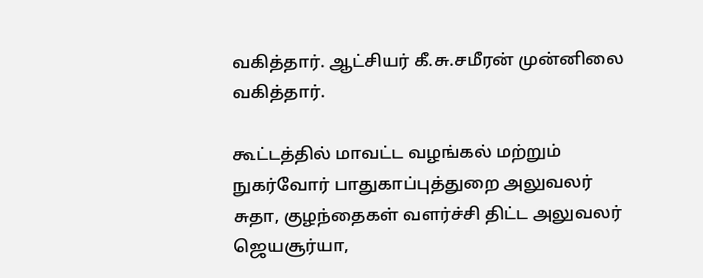வகித்தார். ஆட்சியர் கீ.சு.சமீரன் முன்னிலை வகித்தார்.

கூட்டத்தில் மாவட்ட வழங்கல் மற்றும் நுகர்வோர் பாதுகாப்புத்துறை அலுவலர் சுதா, குழந்தைகள் வளர்ச்சி திட்ட அலுவலர் ஜெயசூர்யா,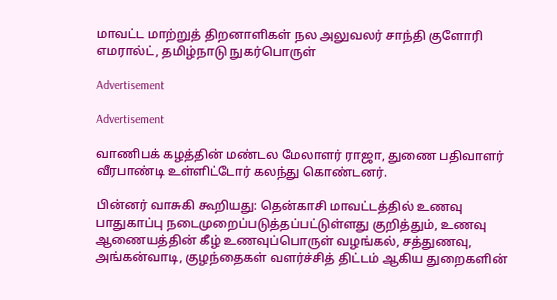மாவட்ட மாற்றுத் திறனாளிகள் நல அலுவலர் சாந்தி குளோரி எமரால்ட், தமிழ்நாடு நுகர்பொருள்

Advertisement

Advertisement

வாணிபக் கழத்தின் மண்டல மேலாளர் ராஜா, துணை பதிவாளர் வீரபாண்டி உள்ளிட்டோர் கலந்து கொண்டனர்.

பின்னர் வாசுகி கூறியது: தென்காசி மாவட்டத்தில் உணவு பாதுகாப்பு நடைமுறைப்படுத்தப்பட்டுள்ளது குறித்தும், உணவு ஆணையத்தின் கீழ் உணவுப்பொருள் வழங்கல், சத்துணவு, அங்கன்வாடி, குழந்தைகள் வளர்ச்சித் திட்டம் ஆகிய துறைகளின்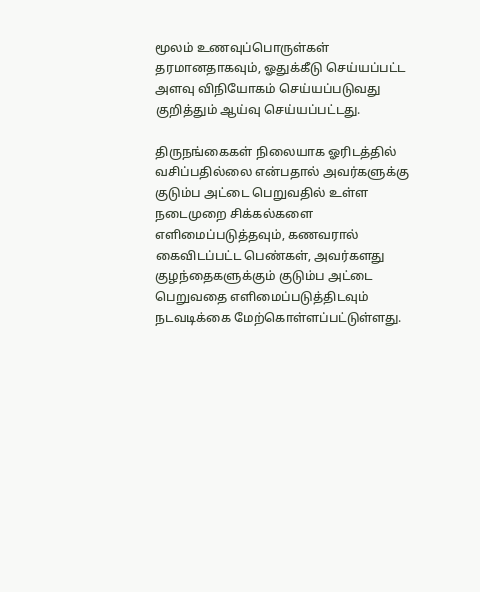மூலம் உணவுப்பொருள்கள் தரமானதாகவும், ஓதுக்கீடு செய்யப்பட்ட அளவு விநியோகம் செய்யப்படுவது குறித்தும் ஆய்வு செய்யப்பட்டது.

திருநங்கைகள் நிலையாக ஓரிடத்தில் வசிப்பதில்லை என்பதால் அவர்களுக்கு குடும்ப அட்டை பெறுவதில் உள்ள நடைமுறை சிக்கல்களை எளிமைப்படுத்தவும், கணவரால் கைவிடப்பட்ட பெண்கள், அவர்களது குழந்தைகளுக்கும் குடும்ப அட்டை பெறுவதை எளிமைப்படுத்திடவும் நடவடிக்கை மேற்கொள்ளப்பட்டுள்ளது.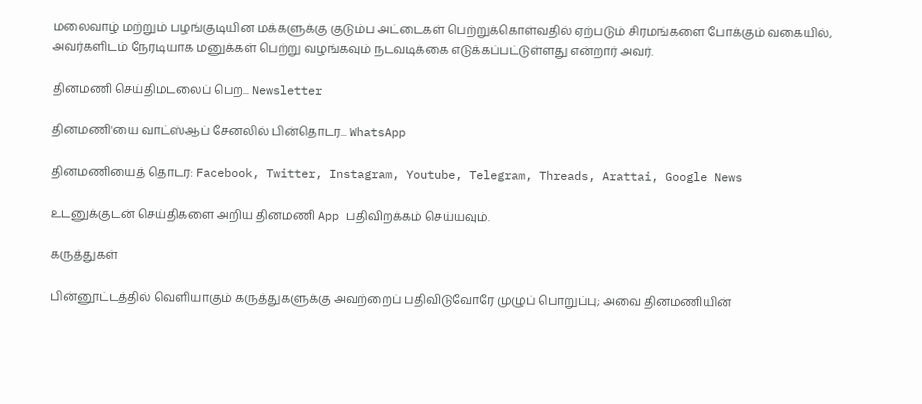மலைவாழ் மற்றும் பழங்குடியின மக்களுக்கு குடும்ப அட்டைகள் பெற்றுக்கொள்வதில் ஏற்படும் சிரமங்களை போக்கும் வகையில், அவர்களிடம் நேரடியாக மனுக்கள் பெற்று வழங்கவும் நடவடிக்கை எடுக்கப்பட்டுள்ளது என்றார் அவர்.

தினமணி செய்திமடலைப் பெற... Newsletter

தினமணி'யை வாட்ஸ்ஆப் சேனலில் பின்தொடர... WhatsApp

தினமணியைத் தொடர: Facebook, Twitter, Instagram, Youtube, Telegram, Threads, Arattai, Google News

உடனுக்குடன் செய்திகளை அறிய தினமணி App பதிவிறக்கம் செய்யவும்.

கருத்துகள்

பின்னூட்டத்தில் வெளியாகும் கருத்துகளுக்கு அவற்றைப் பதிவிடுவோரே முழுப் பொறுப்பு; அவை தினமணியின்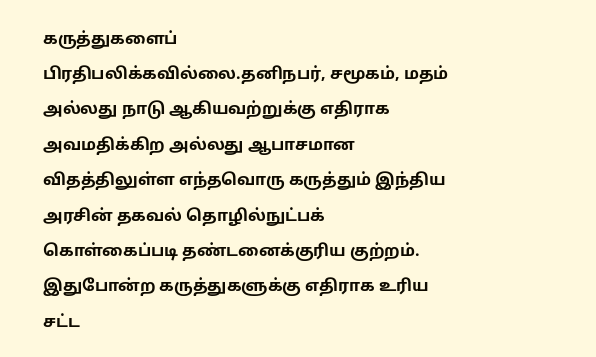கருத்துகளைப் பிரதிபலிக்கவில்லை.தனிநபர், சமூகம், மதம் அல்லது நாடு ஆகியவற்றுக்கு எதிராக அவமதிக்கிற அல்லது ஆபாசமான விதத்திலுள்ள எந்தவொரு கருத்தும் இந்திய அரசின் தகவல் தொழில்நுட்பக் கொள்கைப்படி தண்டனைக்குரிய குற்றம். இதுபோன்ற கருத்துகளுக்கு எதிராக உரிய சட்ட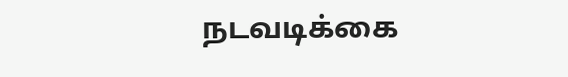நடவடிக்கை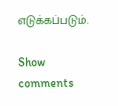எடுக்கப்படும்.

Show comments